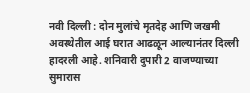नवी दिल्ली : दोन मुलांचे मृतदेह आणि जखमी अवस्थेतील आई घरात आढळून आल्यानंतर दिल्ली हादरली आहे. शनिवारी दुपारी 2 वाजण्याच्या सुमारास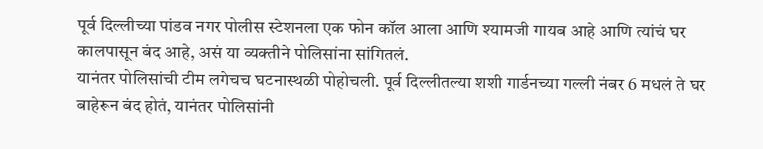पूर्व दिल्लीच्या पांडव नगर पोलीस स्टेशनला एक फोन कॉल आला आणि श्यामजी गायब आहे आणि त्यांचं घर कालपासून बंद आहे, असं या व्यक्तीने पोलिसांना सांगितलं.
यानंतर पोलिसांची टीम लगेचच घटनास्थळी पोहोचली. पूर्व दिल्लीतल्या शशी गार्डनच्या गल्ली नंबर 6 मधलं ते घर बाहेरून बंद होतं, यानंतर पोलिसांनी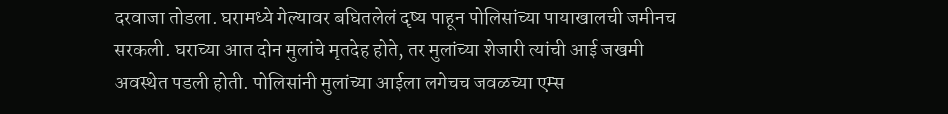दरवाजा तोडला. घरामध्ये गेल्यावर बघितलेलं दृष्य पाहून पोलिसांच्या पायाखालची जमीनच सरकली. घराच्या आत दोन मुलांचे मृतदेह होते, तर मुलांच्या शेजारी त्यांची आई जखमी अवस्थेत पडली होती. पोलिसांनी मुलांच्या आईला लगेचच जवळच्या एम्स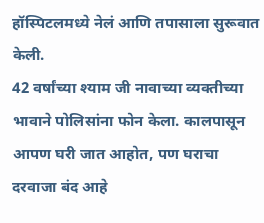हॉस्पिटलमध्ये नेलं आणि तपासाला सुरूवात केली.
42 वर्षांच्या श्याम जी नावाच्या व्यक्तीच्या भावाने पोलिसांना फोन केला. कालपासून आपण घरी जात आहोत, पण घराचा दरवाजा बंद आहे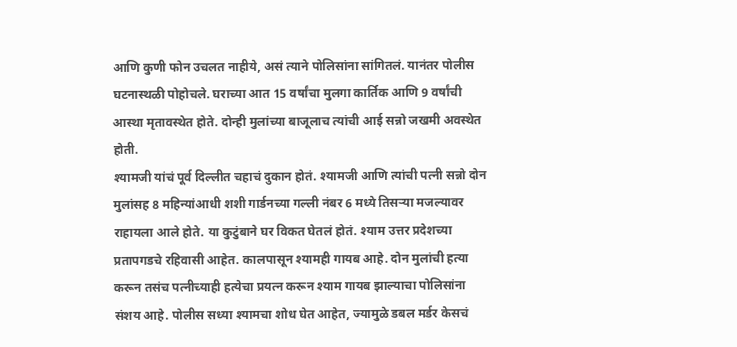आणि कुणी फोन उचलत नाहीये, असं त्याने पोलिसांना सांगितलं. यानंतर पोलीस घटनास्थळी पोहोचले. घराच्या आत 15 वर्षांचा मुलगा कार्तिक आणि 9 वर्षांची आस्था मृतावस्थेत होते. दोन्ही मुलांच्या बाजूलाच त्यांची आई सन्नो जखमी अवस्थेत होती.
श्यामजी यांचं पूर्व दिल्लीत चहाचं दुकान होतं. श्यामजी आणि त्यांची पत्नी सन्नो दोन मुलांसह 8 महिन्यांआधी शशी गार्डनच्या गल्ली नंबर 6 मध्ये तिसऱ्या मजल्यावर राहायला आले होते. या कुटुंबाने घर विकत घेतलं होतं. श्याम उत्तर प्रदेशच्या प्रतापगडचे रहिवासी आहेत. कालपासून श्यामही गायब आहे. दोन मुलांची हत्या करून तसंच पत्नीच्याही हत्येचा प्रयत्न करून श्याम गायब झाल्याचा पोलिसांना संशय आहे. पोलीस सध्या श्यामचा शोध घेत आहेत, ज्यामुळे डबल मर्डर केसचं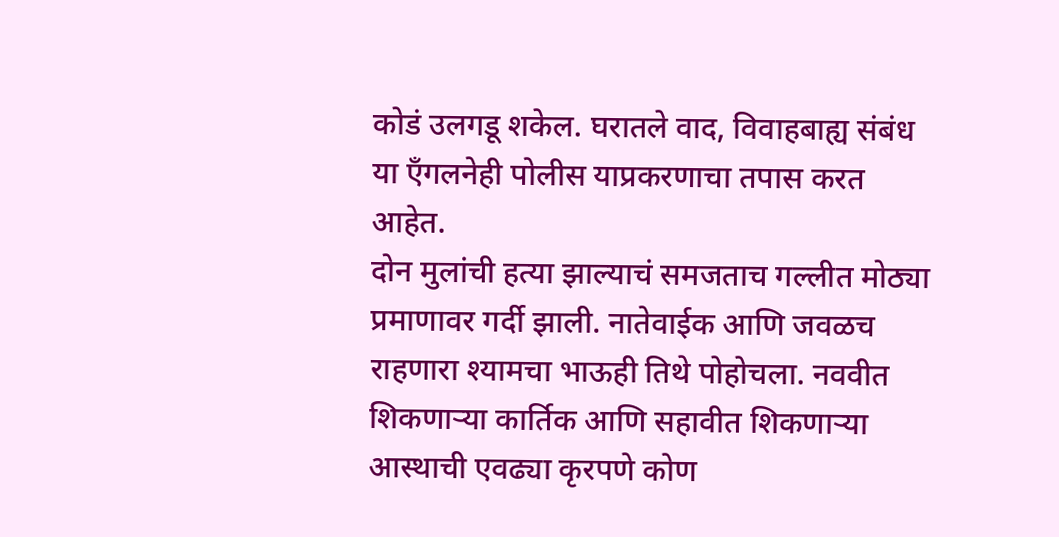कोडं उलगडू शकेल. घरातले वाद, विवाहबाह्य संबंध या एँगलनेही पोलीस याप्रकरणाचा तपास करत आहेत.
दोन मुलांची हत्या झाल्याचं समजताच गल्लीत मोठ्या प्रमाणावर गर्दी झाली. नातेवाईक आणि जवळच राहणारा श्यामचा भाऊही तिथे पोहोचला. नववीत शिकणाऱ्या कार्तिक आणि सहावीत शिकणाऱ्या आस्थाची एवढ्या कृरपणे कोण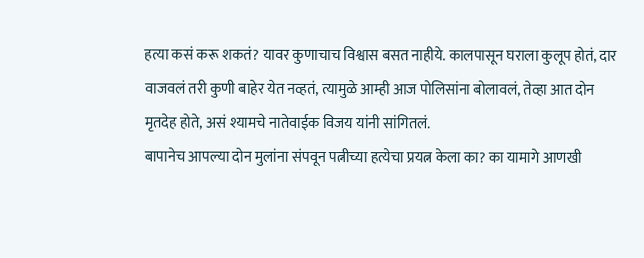हत्या कसं करू शकतं? यावर कुणाचाच विश्वास बसत नाहीये. कालपासून घराला कुलूप होतं, दार वाजवलं तरी कुणी बाहेर येत नव्हतं, त्यामुळे आम्ही आज पोलिसांना बोलावलं, तेव्हा आत दोन मृतदेह होते, असं श्यामचे नातेवाईक विजय यांनी सांगितलं.
बापानेच आपल्या दोन मुलांना संपवून पत्नीच्या हत्येचा प्रयत्न केला का? का यामागे आणखी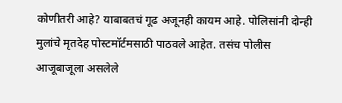कोणीतरी आहे? याबाबतचं गूढ अजूनही कायम आहे. पोलिसांनी दोन्ही मुलांचे मृतदेह पोस्टमॉर्टमसाठी पाठवले आहेत. तसंच पोलीस आजूबाजूला असलेले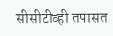सीसीटीव्ही तपासत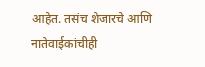आहेत. तसंच शेजारचे आणि नातेवाईकांचीही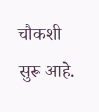चौकशी सुरू आहे.